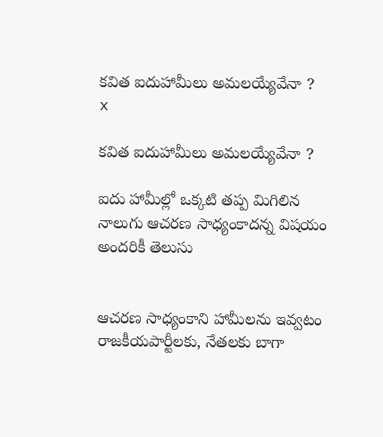కవిత ఐదుహామీలు అమలయ్యేవేనా ?
x

కవిత ఐదుహామీలు అమలయ్యేవేనా ?

ఐదు హామీల్లో ఒక్కటి తప్ప మిగిలిన నాలుగు ఆచరణ సాధ్యంకాదన్న విషయం అందరికీ తెలుసు


ఆచరణ సాధ్యంకాని హామీలను ఇవ్వటం రాజకీయపార్టీలకు, నేతలకు బాగా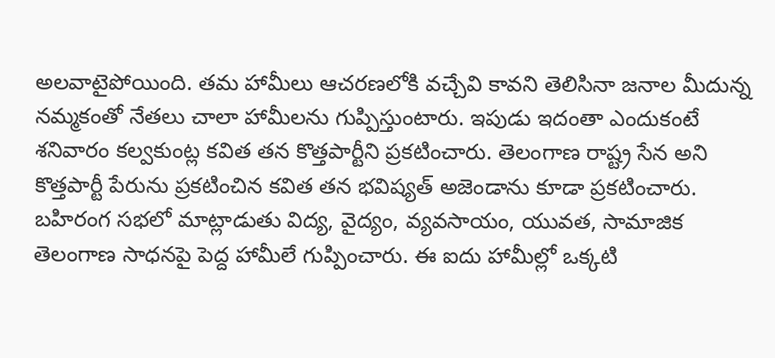అలవాటైపోయింది. తమ హామీలు ఆచరణలోకి వచ్చేవి కావని తెలిసినా జనాల మీదున్న నమ్మకంతో నేతలు చాలా హామీలను గుప్పిస్తుంటారు. ఇపుడు ఇదంతా ఎందుకంటే శనివారం కల్వకుంట్ల కవిత తన కొత్తపార్టీని ప్రకటించారు. తెలంగాణ రాష్ట్ర సేన అని కొత్తపార్టీ పేరును ప్రకటించిన కవిత తన భవిష్యత్ అజెండాను కూడా ప్రకటించారు. బహిరంగ సభలో మాట్లాడుతు విద్య, వైద్యం, వ్యవసాయం, యువత, సామాజిక తెలంగాణ సాధనపై పెద్ద హామీలే గుప్పించారు. ఈ ఐదు హామీల్లో ఒక్కటి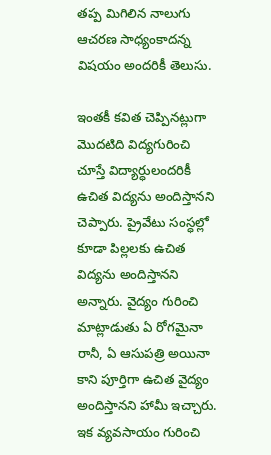తప్ప మిగిలిన నాలుగు ఆచరణ సాధ్యంకాదన్న విషయం అందరికీ తెలుసు.

ఇంతకీ కవిత చెప్పినట్లుగా మొదటిది విద్యగురించి చూస్తే విద్యార్ధులందరికీ ఉచిత విద్యను అందిస్తానని చెప్పారు. ప్రైవేటు సంస్ధల్లో కూడా పిల్లలకు ఉచిత విద్యను అందిస్తానని అన్నారు. వైద్యం గురించి మాట్లాడుతు ఏ రోగమైనా రానీ, ఏ ఆసుపత్రి అయినా కాని పూర్తిగా ఉచిత వైద్యం అందిస్తానని హామీ ఇచ్చారు. ఇక వ్యవసాయం గురించి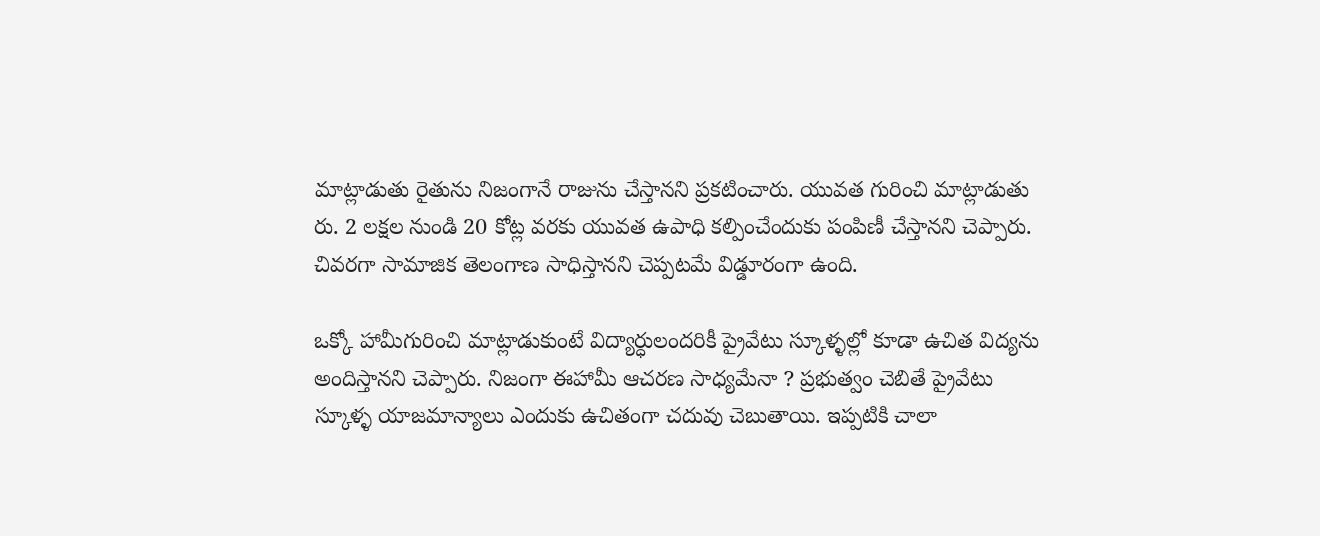మాట్లాడుతు రైతును నిజంగానే రాజును చేస్తానని ప్రకటించారు. యువత గురించి మాట్లాడుతు రు. 2 లక్షల నుండి 20 కోట్ల వరకు యువత ఉపాధి కల్పించేందుకు పంపిణీ చేస్తానని చెప్పారు. చివరగా సామాజిక తెలంగాణ సాధిస్తానని చెప్పటమే విడ్డూరంగా ఉంది.

ఒక్కో హామీగురించి మాట్లాడుకుంటే విద్యార్ధులందరికీ ప్రైవేటు స్కూళ్ళల్లో కూడా ఉచిత విద్యను అందిస్తానని చెప్పారు. నిజంగా ఈహామీ ఆచరణ సాధ్యమేనా ? ప్రభుత్వం చెబితే ప్రైవేటు స్కూళ్ళ యాజమాన్యాలు ఎందుకు ఉచితంగా చదువు చెబుతాయి. ఇప్పటికి చాలా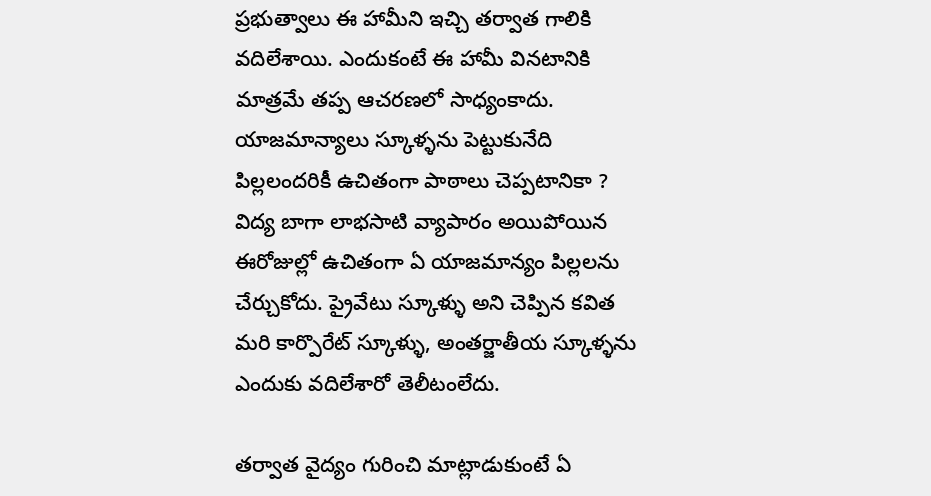ప్రభుత్వాలు ఈ హామీని ఇచ్చి తర్వాత గాలికి వదిలేశాయి. ఎందుకంటే ఈ హామీ వినటానికి మాత్రమే తప్ప ఆచరణలో సాధ్యంకాదు. యాజమాన్యాలు స్కూళ్ళను పెట్టుకునేది పిల్లలందరికీ ఉచితంగా పాఠాలు చెప్పటానికా ? విద్య బాగా లాభసాటి వ్యాపారం అయిపోయిన ఈరోజుల్లో ఉచితంగా ఏ యాజమాన్యం పిల్లలను చేర్చుకోదు. ప్రైవేటు స్కూళ్ళు అని చెప్పిన కవిత మరి కార్పొరేట్ స్కూళ్ళు, అంతర్జాతీయ స్కూళ్ళను ఎందుకు వదిలేశారో తెలీటంలేదు.

తర్వాత వైద్యం గురించి మాట్లాడుకుంటే ఏ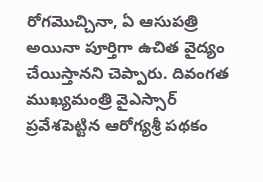రోగమొచ్చినా, ఏ ఆసుపత్రి అయినా పూర్తిగా ఉచిత వైద్యం చేయిస్తానని చెప్పారు. దివంగత ముఖ్యమంత్రి వైఎస్సార్ ప్రవేశపెట్టిన ఆరోగ్యశ్రీ పథకం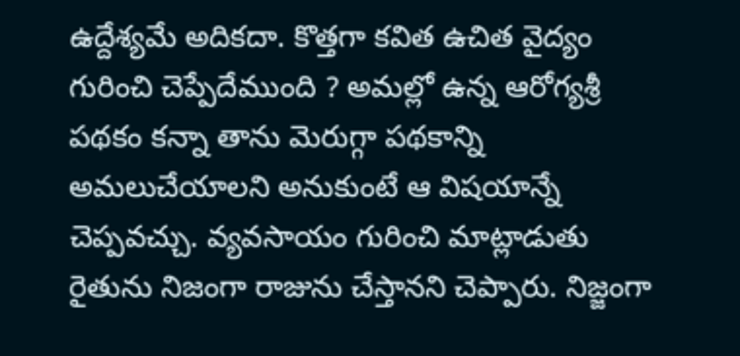ఉద్దేశ్యమే అదికదా. కొత్తగా కవిత ఉచిత వైద్యం గురించి చెప్పేదేముంది ? అమల్లో ఉన్న ఆరోగ్యశ్రీ పథకం కన్నా తాను మెరుగ్గా పథకాన్ని అమలుచేయాలని అనుకుంటే ఆ విషయాన్నే చెప్పవచ్చు. వ్యవసాయం గురించి మాట్లాడుతు రైతును నిజంగా రాజును చేస్తానని చెప్పారు. నిజ్జంగా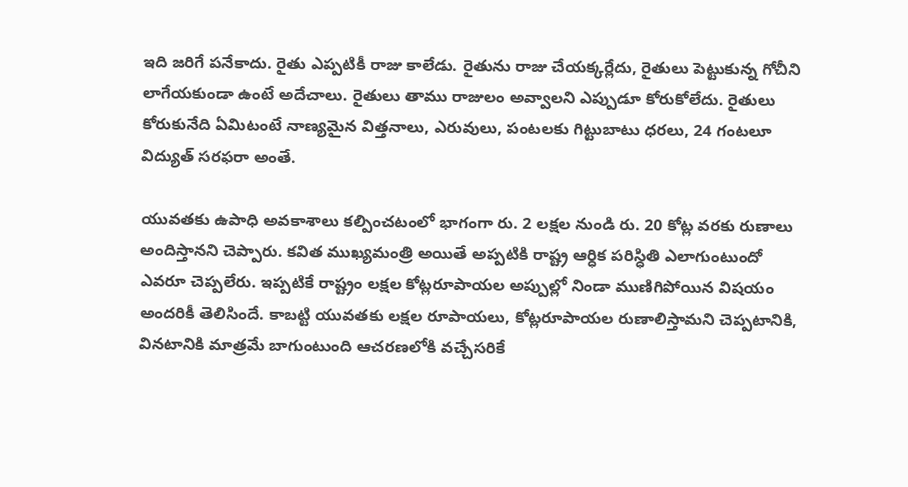ఇది జరిగే పనేకాదు. రైతు ఎప్పటికీ రాజు కాలేడు. రైతును రాజు చేయక్కర్లేదు, రైతులు పెట్టుకున్న గోచీని లాగేయకుండా ఉంటే అదేచాలు. రైతులు తాము రాజులం అవ్వాలని ఎప్పుడూ కోరుకోలేదు. రైతులు కోరుకునేది ఏమిటంటే నాణ్యమైన విత్తనాలు, ఎరువులు, పంటలకు గిట్టుబాటు ధరలు, 24 గంటలూ విద్యుత్ సరఫరా అంతే.

యువతకు ఉపాధి అవకాశాలు కల్పించటంలో భాగంగా రు. 2 లక్షల నుండి రు. 20 కోట్ల వరకు రుణాలు అందిస్తానని చెప్పారు. కవిత ముఖ్యమంత్రి అయితే అప్పటికి రాష్ట్ర ఆర్ధిక పరిస్ధితి ఎలాగుంటుందో ఎవరూ చెప్పలేరు. ఇప్పటికే రాష్ట్రం లక్షల కోట్లరూపాయల అప్పుల్లో నిండా ముణిగిపోయిన విషయం అందరికీ తెలిసిందే. కాబట్టి యువతకు లక్షల రూపాయలు, కోట్లరూపాయల రుణాలిస్తామని చెప్పటానికి, వినటానికి మాత్రమే బాగుంటుంది ఆచరణలోకి వచ్చేసరికే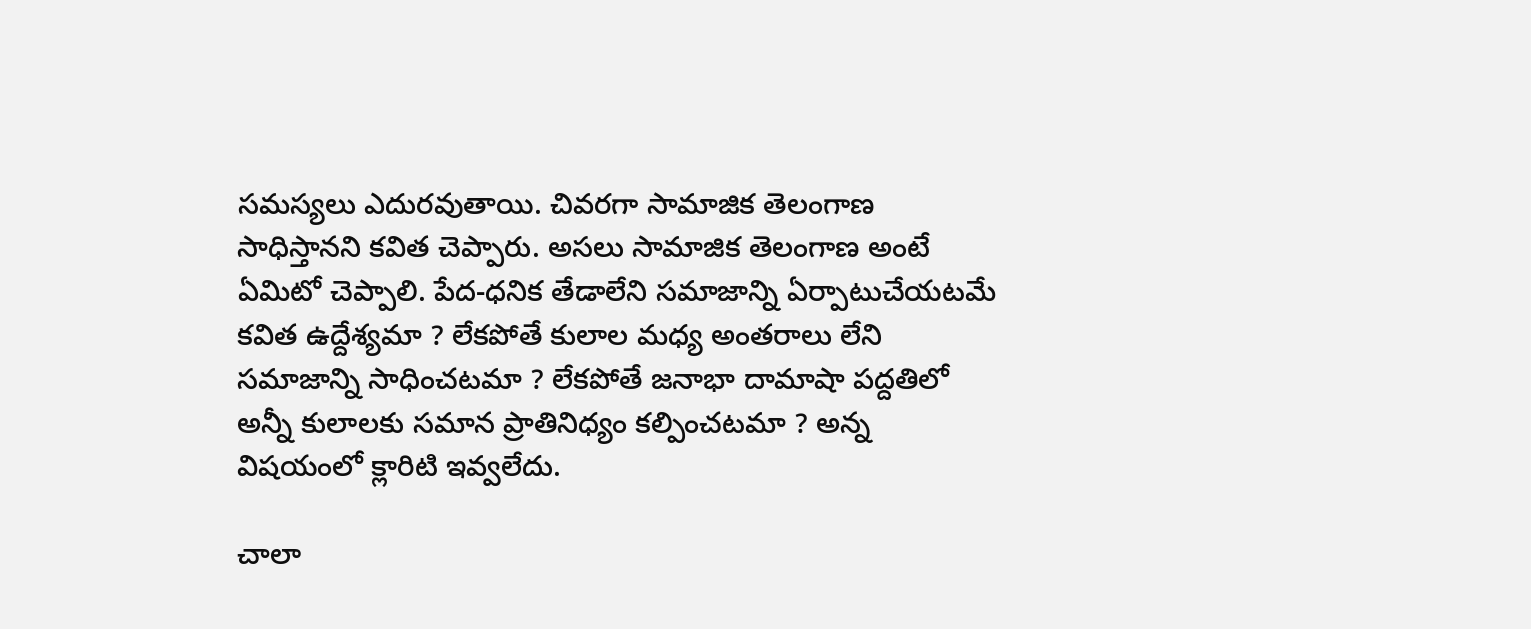సమస్యలు ఎదురవుతాయి. చివరగా సామాజిక తెలంగాణ సాధిస్తానని కవిత చెప్పారు. అసలు సామాజిక తెలంగాణ అంటే ఏమిటో చెప్పాలి. పేద-ధనిక తేడాలేని సమాజాన్ని ఏర్పాటుచేయటమే కవిత ఉద్దేశ్యమా ? లేకపోతే కులాల మధ్య అంతరాలు లేని సమాజాన్ని సాధించటమా ? లేకపోతే జనాభా దామాషా పద్దతిలో అన్నీ కులాలకు సమాన ప్రాతినిధ్యం కల్పించటమా ? అన్న విషయంలో క్లారిటి ఇవ్వలేదు.

చాలా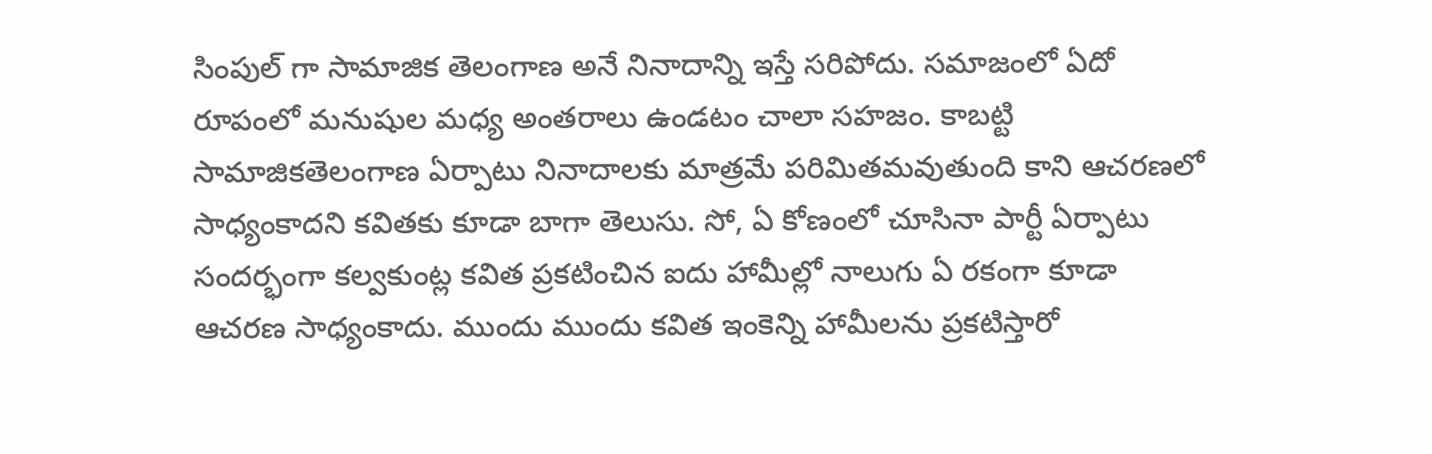సింపుల్ గా సామాజిక తెలంగాణ అనే నినాదాన్ని ఇస్తే సరిపోదు. సమాజంలో ఏదో రూపంలో మనుషుల మధ్య అంతరాలు ఉండటం చాలా సహజం. కాబట్టి సామాజికతెలంగాణ ఏర్పాటు నినాదాలకు మాత్రమే పరిమితమవుతుంది కాని ఆచరణలో సాధ్యంకాదని కవితకు కూడా బాగా తెలుసు. సో, ఏ కోణంలో చూసినా పార్టీ ఏర్పాటు సందర్భంగా కల్వకుంట్ల కవిత ప్రకటించిన ఐదు హామీల్లో నాలుగు ఏ రకంగా కూడా ఆచరణ సాధ్యంకాదు. ముందు ముందు కవిత ఇంకెన్ని హామీలను ప్రకటిస్తారో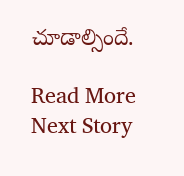చూడాల్సిందే.

Read More
Next Story